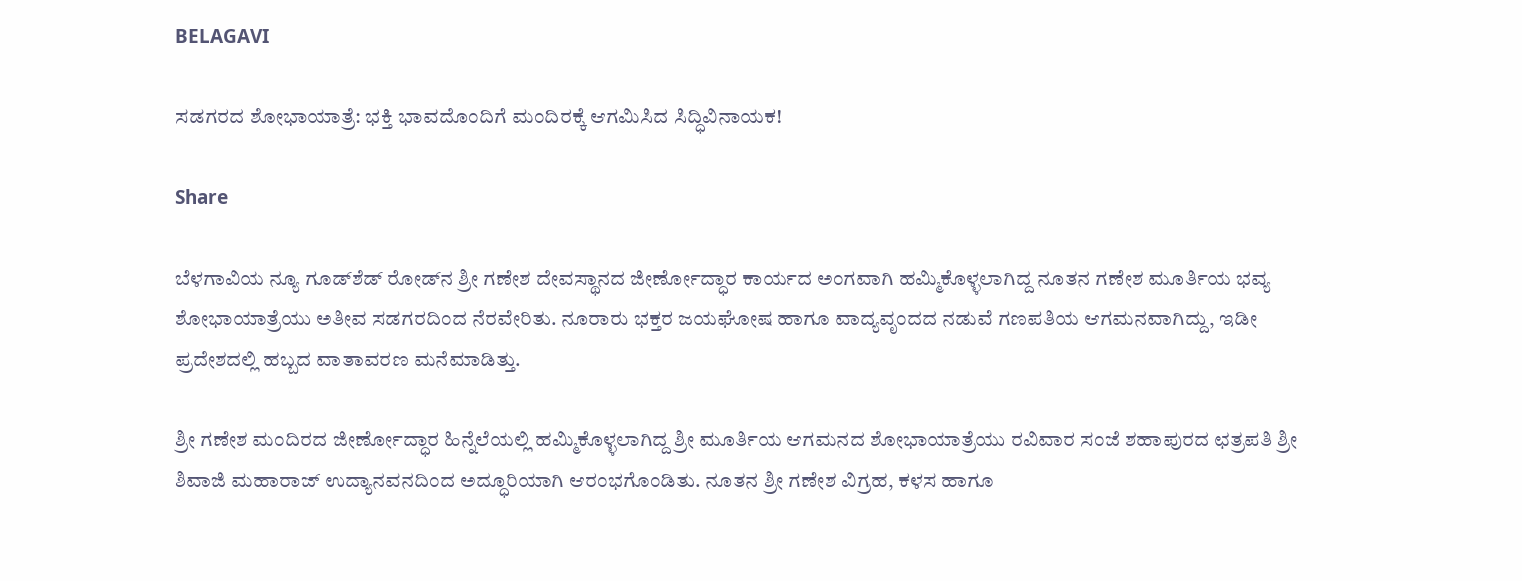BELAGAVI

ಸಡಗರದ ಶೋಭಾಯಾತ್ರೆ: ಭಕ್ತಿ ಭಾವದೊಂದಿಗೆ ಮಂದಿರಕ್ಕೆ ಆಗಮಿಸಿದ ಸಿದ್ಧಿವಿನಾಯಕ!

Share

ಬೆಳಗಾವಿಯ ನ್ಯೂ ಗೂಡ್‌ಶೆಡ್ ರೋಡ್‌ನ ಶ್ರೀ ಗಣೇಶ ದೇವಸ್ಥಾನದ ಜೀರ್ಣೋದ್ಧಾರ ಕಾರ್ಯದ ಅಂಗವಾಗಿ ಹಮ್ಮಿಕೊಳ್ಳಲಾಗಿದ್ದ ನೂತನ ಗಣೇಶ ಮೂರ್ತಿಯ ಭವ್ಯ ಶೋಭಾಯಾತ್ರೆಯು ಅತೀವ ಸಡಗರದಿಂದ ನೆರವೇರಿತು. ನೂರಾರು ಭಕ್ತರ ಜಯಘೋಷ ಹಾಗೂ ವಾದ್ಯವೃಂದದ ನಡುವೆ ಗಣಪತಿಯ ಆಗಮನವಾಗಿದ್ದು, ಇಡೀ ಪ್ರದೇಶದಲ್ಲಿ ಹಬ್ಬದ ವಾತಾವರಣ ಮನೆಮಾಡಿತ್ತು.

ಶ್ರೀ ಗಣೇಶ ಮಂದಿರದ ಜೀರ್ಣೋದ್ಧಾರ ಹಿನ್ನೆಲೆಯಲ್ಲಿ ಹಮ್ಮಿಕೊಳ್ಳಲಾಗಿದ್ದ ಶ್ರೀ ಮೂರ್ತಿಯ ಆಗಮನದ ಶೋಭಾಯಾತ್ರೆಯು ರವಿವಾರ ಸಂಜೆ ಶಹಾಪುರದ ಛತ್ರಪತಿ ಶ್ರೀ ಶಿವಾಜಿ ಮಹಾರಾಜ್ ಉದ್ಯಾನವನದಿಂದ ಅದ್ಧೂರಿಯಾಗಿ ಆರಂಭಗೊಂಡಿತು. ನೂತನ ಶ್ರೀ ಗಣೇಶ ವಿಗ್ರಹ, ಕಳಸ ಹಾಗೂ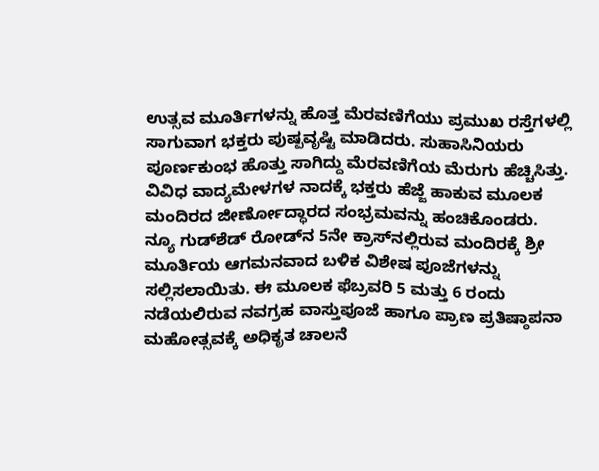ಉತ್ಸವ ಮೂರ್ತಿಗಳನ್ನು ಹೊತ್ತ ಮೆರವಣಿಗೆಯು ಪ್ರಮುಖ ರಸ್ತೆಗಳಲ್ಲಿ ಸಾಗುವಾಗ ಭಕ್ತರು ಪುಷ್ಪವೃಷ್ಟಿ ಮಾಡಿದರು. ಸುಹಾಸಿನಿಯರು ಪೂರ್ಣಕುಂಭ ಹೊತ್ತು ಸಾಗಿದ್ದು ಮೆರವಣಿಗೆಯ ಮೆರುಗು ಹೆಚ್ಚಿಸಿತ್ತು. ವಿವಿಧ ವಾದ್ಯಮೇಳಗಳ ನಾದಕ್ಕೆ ಭಕ್ತರು ಹೆಜ್ಜೆ ಹಾಕುವ ಮೂಲಕ ಮಂದಿರದ ಜೀರ್ಣೋದ್ಧಾರದ ಸಂಭ್ರಮವನ್ನು ಹಂಚಿಕೊಂಡರು.
ನ್ಯೂ ಗುಡ್‌ಶೆಡ್ ರೋಡ್‌ನ 5ನೇ ಕ್ರಾಸ್‌ನಲ್ಲಿರುವ ಮಂದಿರಕ್ಕೆ ಶ್ರೀ ಮೂರ್ತಿಯ ಆಗಮನವಾದ ಬಳಿಕ ವಿಶೇಷ ಪೂಜೆಗಳನ್ನು ಸಲ್ಲಿಸಲಾಯಿತು. ಈ ಮೂಲಕ ಫೆಬ್ರವರಿ 5 ಮತ್ತು 6 ರಂದು ನಡೆಯಲಿರುವ ನವಗ್ರಹ ವಾಸ್ತುಪೂಜೆ ಹಾಗೂ ಪ್ರಾಣ ಪ್ರತಿಷ್ಠಾಪನಾ ಮಹೋತ್ಸವಕ್ಕೆ ಅಧಿಕೃತ ಚಾಲನೆ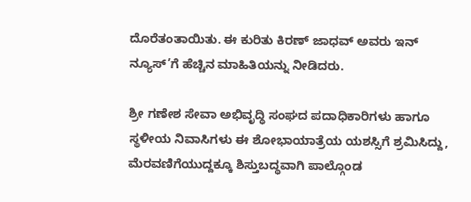ದೊರೆತಂತಾಯಿತು. ಈ ಕುರಿತು ಕಿರಣ್ ಜಾಧವ್ ಅವರು ಇನ್ ನ್ಯೂಸ್’ಗೆ ಹೆಚ್ಚಿನ ಮಾಹಿತಿಯನ್ನು ನೀಡಿದರು.

ಶ್ರೀ ಗಣೇಶ ಸೇವಾ ಅಭಿವೃದ್ಧಿ ಸಂಘದ ಪದಾಧಿಕಾರಿಗಳು ಹಾಗೂ ಸ್ಥಳೀಯ ನಿವಾಸಿಗಳು ಈ ಶೋಭಾಯಾತ್ರೆಯ ಯಶಸ್ಸಿಗೆ ಶ್ರಮಿಸಿದ್ದು, ಮೆರವಣಿಗೆಯುದ್ದಕ್ಕೂ ಶಿಸ್ತುಬದ್ಧವಾಗಿ ಪಾಲ್ಗೊಂಡ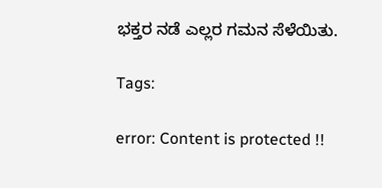ಭಕ್ತರ ನಡೆ ಎಲ್ಲರ ಗಮನ ಸೆಳೆಯಿತು.

Tags:

error: Content is protected !!